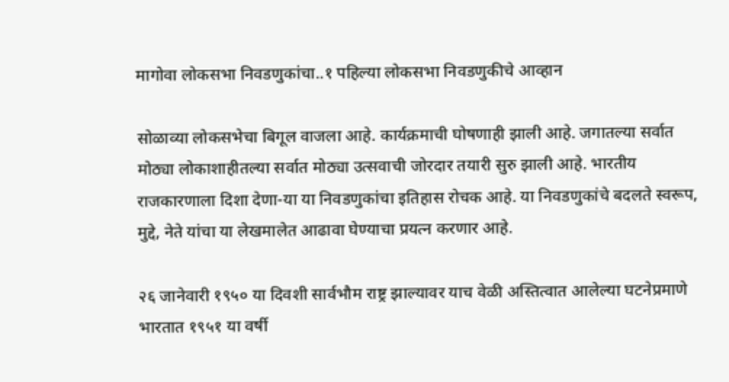मागोवा लोकसभा निवडणुकांचा..१ पहिल्या लोकसभा निवडणुकीचे आव्हान

सोळाव्या लोकसभेचा बिगूल वाजला आहे. कार्यक्रमाची घोषणाही झाली आहे. जगातल्या सर्वात मोठ्या लोकाशाहीतल्या सर्वात मोठ्या उत्सवाची जोरदार तयारी सुरु झाली आहे. भारतीय राजकारणाला दिशा देणा-या या निवडणुकांचा इतिहास रोचक आहे. या निवडणुकांचे बदलते स्वरूप, मुद्दे, नेते यांचा या लेखमालेत आढावा घेण्याचा प्रयत्न करणार आहे.

२६ जानेवारी १९५० या दिवशी सार्वभौम राष्ट्र झाल्यावर याच वेळी अस्तित्वात आलेल्या घटनेप्रमाणे भारतात १९५१ या वर्षी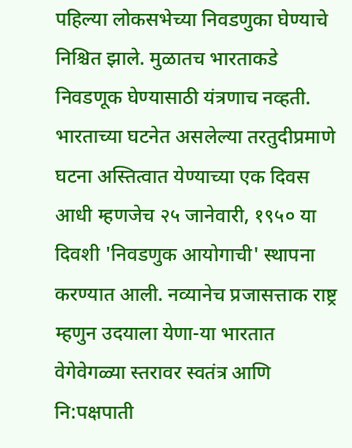पहिल्या लोकसभेच्या निवडणुका घेण्याचे निश्चित झाले. मुळातच भारताकडे निवडणूक घेण्यासाठी यंत्रणाच नव्हती. भारताच्या घटनेत असलेल्या तरतुदीप्रमाणे घटना अस्तित्वात येण्याच्या एक दिवस आधी म्हणजेच २५ जानेवारी, १९५० या दिवशी 'निवडणुक आयोगाची' स्थापना करण्यात आली. नव्यानेच प्रजासत्ताक राष्ट्र म्हणुन उदयाला येणा-या भारतात वेगेवेगळ्या स्तरावर स्वतंत्र आणि नि:पक्षपाती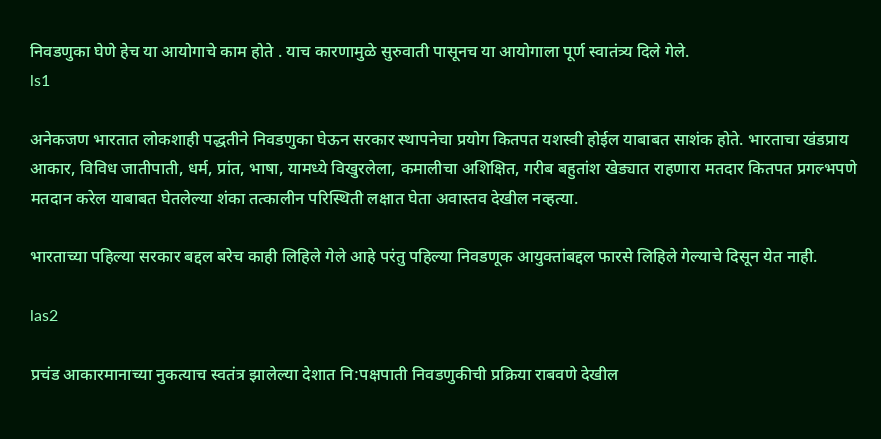निवडणुका घेणे हेच या आयोगाचे काम होते . याच कारणामुळे सुरुवाती पासूनच या आयोगाला पूर्ण स्वातंत्र्य दिले गेले.
ls1

अनेकजण भारतात लोकशाही पद्धतीने निवडणुका घेऊन सरकार स्थापनेचा प्रयोग कितपत यशस्वी होईल याबाबत साशंक होते. भारताचा खंडप्राय आकार, विविध जातीपाती, धर्म, प्रांत, भाषा, यामध्ये विखुरलेला, कमालीचा अशिक्षित, गरीब बहुतांश खेड्यात राहणारा मतदार कितपत प्रगल्भपणे मतदान करेल याबाबत घेतलेल्या शंका तत्कालीन परिस्थिती लक्षात घेता अवास्तव देखील नव्हत्या.

भारताच्या पहिल्या सरकार बद्दल बरेच काही लिहिले गेले आहे परंतु पहिल्या निवडणूक आयुक्तांबद्दल फारसे लिहिले गेल्याचे दिसून येत नाही.

las2

प्रचंड आकारमानाच्या नुकत्याच स्वतंत्र झालेल्या देशात नि:पक्षपाती निवडणुकीची प्रक्रिया राबवणे देखील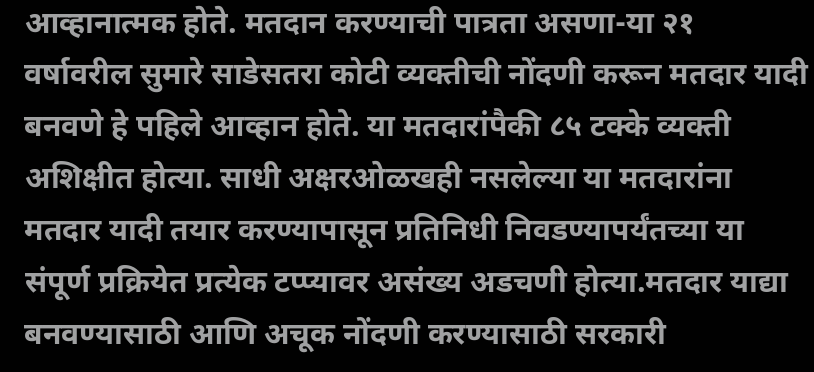आव्हानात्मक होते. मतदान करण्याची पात्रता असणा-या २१ वर्षावरील सुमारे साडेसतरा कोटी व्यक्तीची नोंदणी करून मतदार यादी बनवणे हे पहिले आव्हान होते. या मतदारांपैकी ८५ टक्के व्यक्ती अशिक्षीत होत्या. साधी अक्षरओळखही नसलेल्या या मतदारांना मतदार यादी तयार करण्यापासून प्रतिनिधी निवडण्यापर्यंतच्या या संपूर्ण प्रक्रियेत प्रत्येक टप्प्यावर असंख्य अडचणी होत्या.मतदार याद्या बनवण्यासाठी आणि अचूक नोंदणी करण्यासाठी सरकारी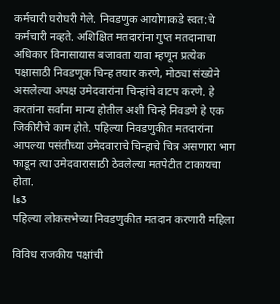कर्मचारी घरोघरी गेले. निवडणुक आयोगाकडे स्वत:चे कर्मचारी नव्हते. अशिक्षित मतदारांना गुप्त मतदानाचा अधिकार विनासायास बजावता यावा म्हणून प्रत्येक पक्षासाठी निवडणूक चिन्ह तयार करणे, मोठ्या संख्येने असलेल्या अपक्ष उमेदवारांना चिन्हांचे वाटप करणे. हे करतांना सर्वांना मान्य होतील अशी चिन्हे निवडणे हे एक जिकीरीचे काम होते. पहिल्या निवडणुकीत मतदारांना आपल्या पसंतीच्या उमेदवाराचे चिन्हाचे चित्र असणारा भाग फाडून त्या उमेदवारासाठी ठेवलेल्या मतपेटीत टाकायचा होता.
ls3
पहिल्या लोकसभेच्या निवडणुकीत मतदान करणारी महिला

विविध राजकीय पक्षांची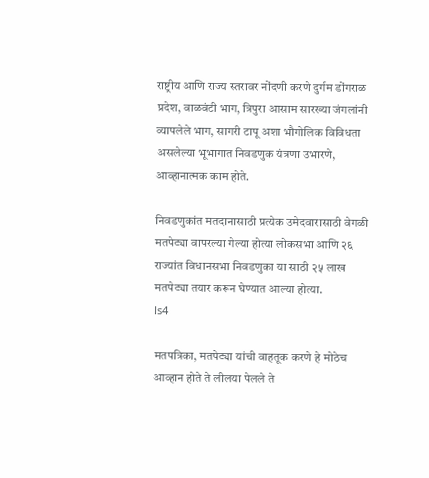राष्ट्रीय आणि राज्य स्तरावर नोंदणी करणे दुर्गम डोंगराळ प्रदेश, वाळवंटी भाग, त्रिपुरा आसाम सारख्या जंगलांनी व्यापलेले भाग, सागरी टापू अशा भौगोलिक विविधता असलेल्या भूभागात निवडणुक यंत्रणा उभारणे, आव्हानात्मक काम होते.

निवडणुकांत मतदानासाठी प्रत्येक उमेदवारासाठी वेगळी मतपेट्या वापरल्या गेल्या होत्या लोकसभा आणि २६ राज्यांत विधानसभा निवडणुका या साठी २५ लाख मतपेट्या तयार करून घेण्यात आल्या होत्या.
ls4

मतपत्रिका, मतपेट्या यांची वाहतूक करणे हे मोठेच आव्हान होते ते लीलया पेलले ते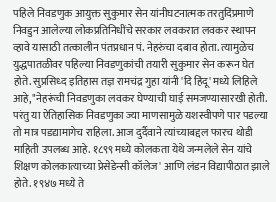पहिले निवडणुक आयुक्त सुकुमार सेन यांनीघटनात्मक तरतुदिंप्रमाणे निवडुन आलेल्या लोकप्रतिनिधींचे सरकार लवकरात लवकर स्थापन व्हावे यासाठी तत्कालीन पंतप्रधान पं. नेहरुंचा दबाव होता. त्यामुळेच युद्धपातळीवर पहिल्या निवडणुकांची तयारी सुकुमार सेन करून घेत होते. सुप्रसिध्द इतिहास तज्ञ रामचंद्र गुहा यांनी 'दि हिंदू' मध्ये लिहिले आहे,"नेहरूंची निवडणुका लवकर घेण्याची घाई समजण्यासारखी होती. परंतु या ऐतिहासिक निवडणुका ज्या माणसामुळे यशस्वीपणे पार पडल्या तो मात्र पडद्यामागेच राहिला. आज दुर्दैवाने त्यांच्याबद्दल फारच थोडी माहिती उपलब्ध आहे. १८९९ मध्ये कोलकता येथे जन्मलेले सेन यांचे शिक्षण कोलकात्याच्या प्रेसेडेन्सी कॉलेज' आणि लंडन विद्यापीठात झाले होते. १९४७ मध्ये ते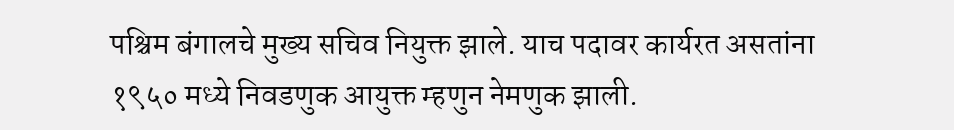पश्चिम बंगालचे मुख्य सचिव नियुक्त झाले. याच पदावर कार्यरत असतांना १९५० मध्ये निवडणुक आयुक्त म्हणुन नेमणुक झाली.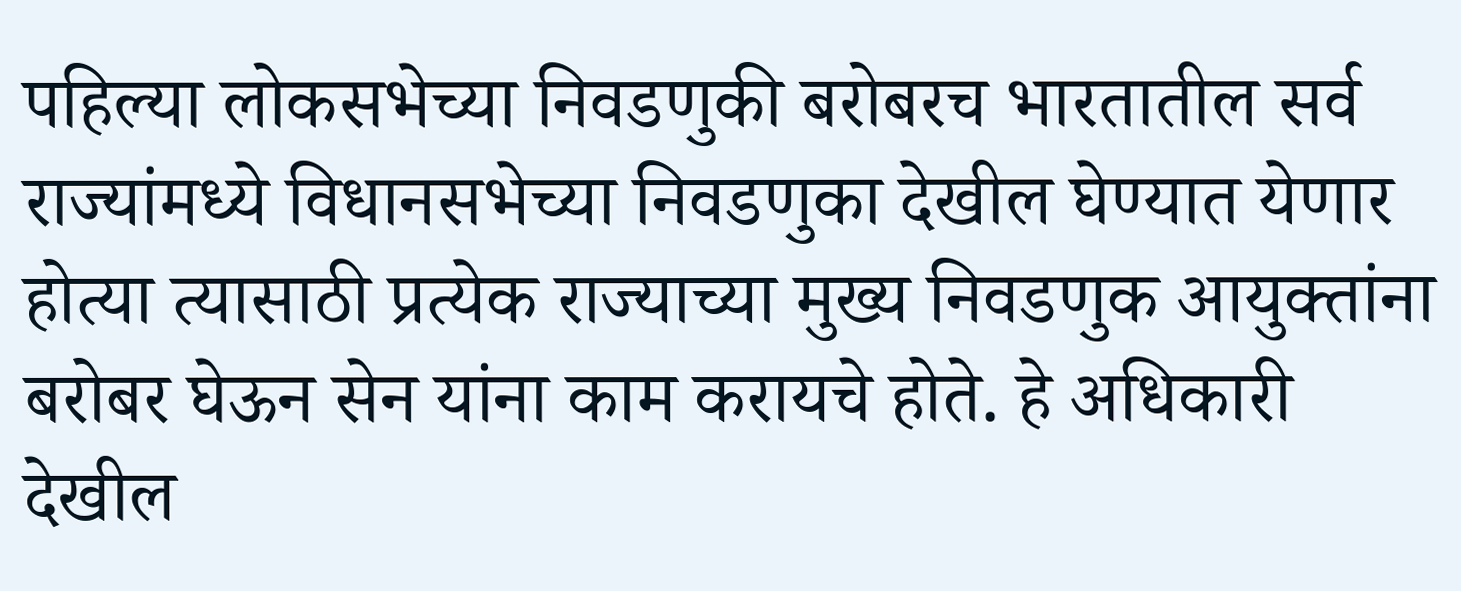पहिल्या लोकसभेच्या निवडणुकी बरोबरच भारतातील सर्व राज्यांमध्ये विधानसभेच्या निवडणुका देखील घेण्यात येणार होत्या त्यासाठी प्रत्येक राज्याच्या मुख्य निवडणुक आयुक्तांना बरोबर घेऊन सेन यांना काम करायचे होते. हे अधिकारी देखील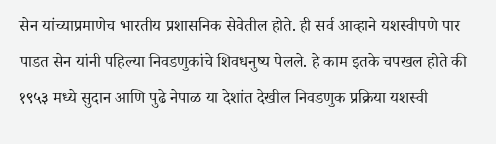सेन यांच्याप्रमाणेच भारतीय प्रशासनिक सेवेतील होते. ही सर्व आव्हाने यशस्वीपणे पार पाडत सेन यांनी पहिल्या निवडणुकांचे शिवधनुष्य पेलले. हे काम इतके चपखल होते की १९५३ मध्ये सुदान आणि पुढे नेपाळ या देशांत देखील निवडणुक प्रक्रिया यशस्वी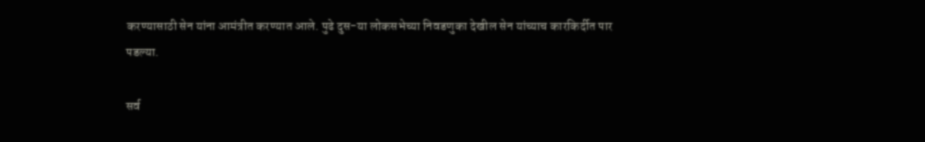करण्यासाठी सेन यांना आमंत्रीत करण्यात आले. पुढे दुस-या लोकसभेच्या निवडणुका देखील सेन यांच्याच कारकिर्दीत पार पडल्या.

सर्व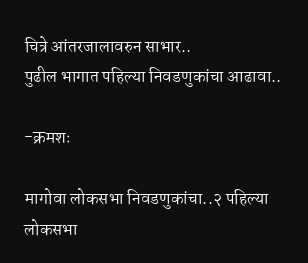चित्रे आंतरजालावरुन साभार..
पुढील भागात पहिल्या निवडणुकांचा आढावा..

-क्रमशः

मागोवा लोकसभा निवडणुकांचा..२ पहिल्या लोकसभा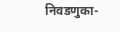निवडणुका-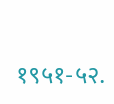१९५१-५२.